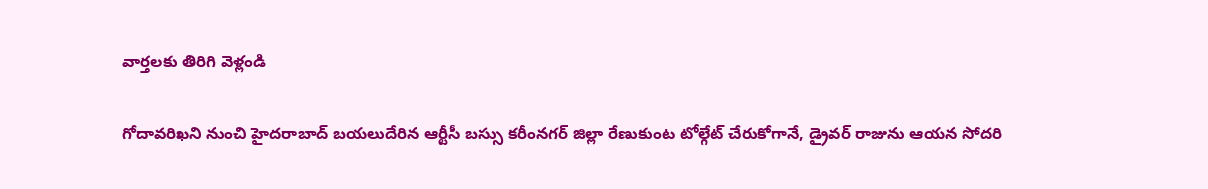వార్తలకు తిరిగి వెళ్లండి

గోదావరిఖని నుంచి హైదరాబాద్ బయలుదేరిన ఆర్టీసీ బస్సు కరీంనగర్ జిల్లా రేణుకుంట టోల్గేట్ చేరుకోగానే, డ్రైవర్ రాజును ఆయన సోదరి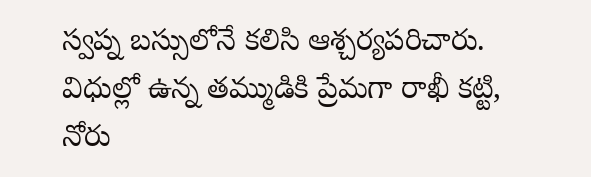స్వప్న బస్సులోనే కలిసి ఆశ్చర్యపరిచారు.
విధుల్లో ఉన్న తమ్ముడికి ప్రేమగా రాఖీ కట్టి, నోరు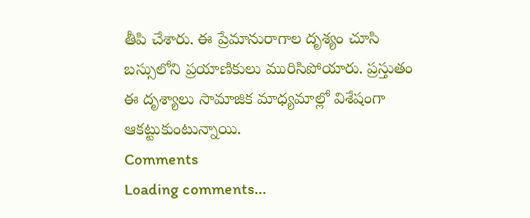తీపి చేశారు. ఈ ప్రేమానురాగాల దృశ్యం చూసి బస్సులోని ప్రయాణికులు మురిసిపోయారు. ప్రస్తుతం ఈ దృశ్యాలు సామాజిక మాధ్యమాల్లో విశేషంగా ఆకట్టుకుంటున్నాయి.
Comments
Loading comments...